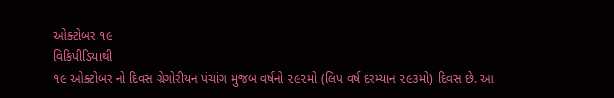ઓક્ટોબર ૧૯
વિકિપીડિયાથી
૧૯ ઓક્ટોબર નો દિવસ ગ્રેગોરીયન પંચાંગ મુજબ વર્ષનો ૨૯૨મો (લિપ વર્ષ દરમ્યાન ૨૯૩મો) દિવસ છે. આ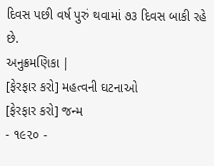દિવસ પછી વર્ષ પુરું થવામાં ૭૩ દિવસ બાકી રહે છે.
અનુક્રમણિકા |
[ફેરફાર કરો] મહત્વની ઘટનાઓ
[ફેરફાર કરો] જન્મ
- ૧૯૨૦ -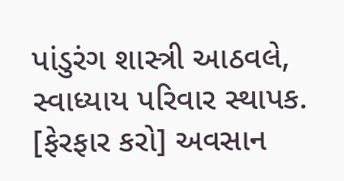પાંડુરંગ શાસ્ત્રી આઠવલે, સ્વાધ્યાય પરિવાર સ્થાપક.
[ફેરફાર કરો] અવસાન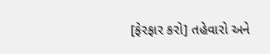[ફેરફાર કરો] તહેવારો અને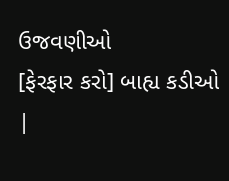ઉજવણીઓ
[ફેરફાર કરો] બાહ્ય કડીઓ
|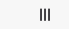|||